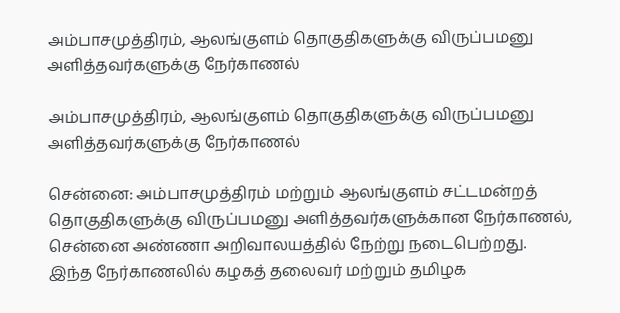அம்பாசமுத்திரம், ஆலங்குளம் தொகுதிகளுக்கு விருப்பமனு அளித்தவர்களுக்கு நேர்காணல்

அம்பாசமுத்திரம், ஆலங்குளம் தொகுதிகளுக்கு விருப்பமனு அளித்தவர்களுக்கு நேர்காணல்

சென்னை: அம்பாசமுத்திரம் மற்றும் ஆலங்குளம் சட்டமன்றத் தொகுதிகளுக்கு விருப்பமனு அளித்தவர்களுக்கான நேர்காணல், சென்னை அண்ணா அறிவாலயத்தில் நேற்று நடைபெற்றது.
இந்த நேர்காணலில் கழகத் தலைவர் மற்றும் தமிழக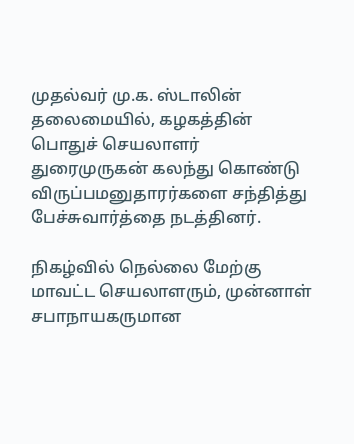முதல்வர் மு.க. ஸ்டாலின் தலைமையில், கழகத்தின் பொதுச் செயலாளர் துரைமுருகன் கலந்து கொண்டு விருப்பமனுதாரர்களை சந்தித்து பேச்சுவார்த்தை நடத்தினர்.

நிகழ்வில் நெல்லை மேற்கு மாவட்ட செயலாளரும், முன்னாள் சபாநாயகருமான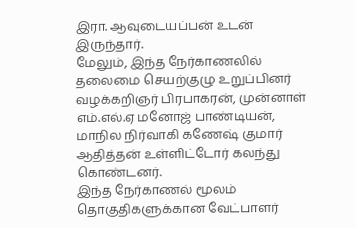இரா. ஆவுடையப்பன் உடன் இருந்தார்.
மேலும், இந்த நேர்காணலில் தலைமை செயற்குழு உறுப்பினர் வழக்கறிஞர் பிரபாகரன், முன்னாள் எம்.எல்.ஏ மனோஜ் பாண்டியன், மாநில நிர்வாகி கணேஷ் குமார் ஆதித்தன் உள்ளிட்டோர் கலந்து கொண்டனர்.
இந்த நேர்காணல் மூலம் தொகுதிகளுக்கான வேட்பாளர்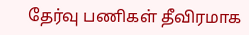தேர்வு பணிகள் தீவிரமாக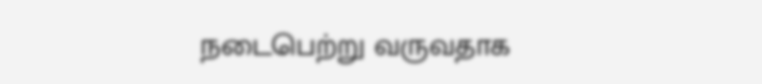நடைபெற்று வருவதாக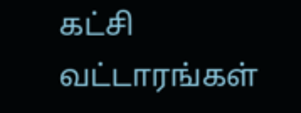கட்சி வட்டாரங்கள்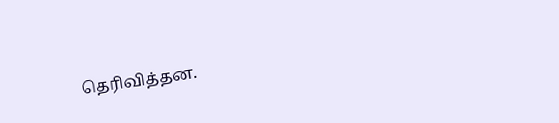தெரிவித்தன.